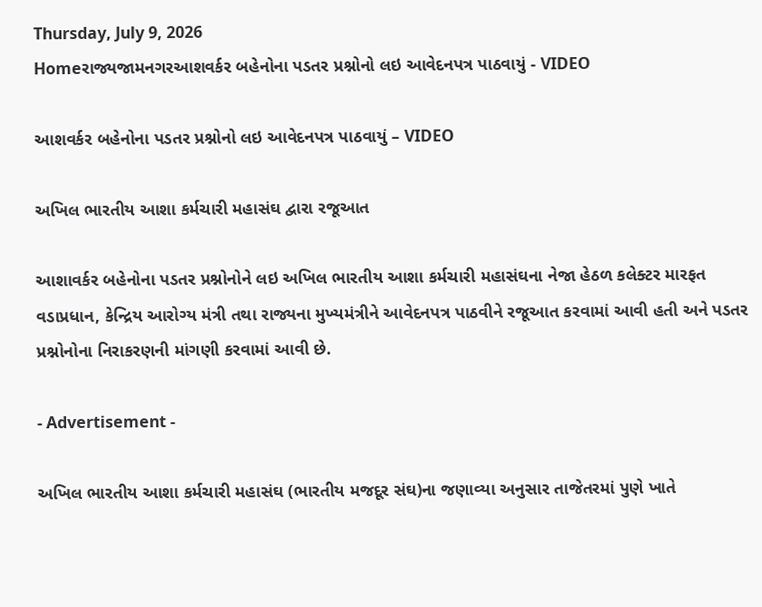Thursday, July 9, 2026
Homeરાજ્યજામનગરઆશવર્કર બહેનોના પડતર પ્રશ્નોનો લઇ આવેદનપત્ર પાઠવાયું - VIDEO

આશવર્કર બહેનોના પડતર પ્રશ્નોનો લઇ આવેદનપત્ર પાઠવાયું – VIDEO

અખિલ ભારતીય આશા કર્મચારી મહાસંઘ દ્વારા રજૂઆત

આશાવર્કર બહેનોના પડતર પ્રશ્નોનોને લઇ અખિલ ભારતીય આશા કર્મચારી મહાસંઘના નેજા હેઠળ કલેક્ટર મારફત વડાપ્રધાન, કેન્દ્રિય આરોગ્ય મંત્રી તથા રાજ્યના મુખ્યમંત્રીને આવેદનપત્ર પાઠવીને રજૂઆત કરવામાં આવી હતી અને પડતર પ્રશ્નોનોના નિરાકરણની માંગણી કરવામાં આવી છે.

- Advertisement -

અખિલ ભારતીય આશા કર્મચારી મહાસંઘ (ભારતીય મજદૂર સંઘ)ના જણાવ્યા અનુસાર તાજેતરમાં પુણે ખાતે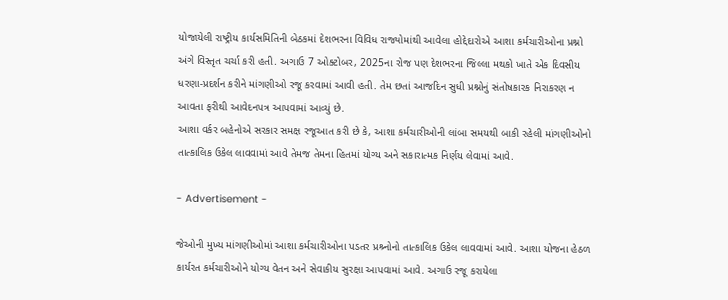યોજાયેલી રાષ્ટ્રીય કાર્યસમિતિની બેઠકમાં દેશભરના વિવિધ રાજ્યોમાંથી આવેલા હોદ્દેદારોએ આશા કર્મચારીઓના પ્રશ્નો અંગે વિસ્તૃત ચર્ચા કરી હતી. અગાઉ 7 ઓક્ટોબર, 2025ના રોજ પણ દેશભરના જિલ્લા મથકો ખાતે એક દિવસીય ધરણા-પ્રદર્શન કરીને માંગણીઓ રજૂ કરવામાં આવી હતી. તેમ છતાં આજદિન સુધી પ્રશ્નોનું સંતોષકારક નિરાકરણ ન આવતા ફરીથી આવેદનપત્ર આપવામાં આવ્યું છે.
આશા વર્કર બહેનોએ સરકાર સમક્ષ રજૂઆત કરી છે કે, આશા કર્મચારીઓની લાંબા સમયથી બાકી રહેલી માંગણીઓનો તાત્કાલિક ઉકેલ લાવવામાં આવે તેમજ તેમના હિતમાં યોગ્ય અને સકારાત્મક નિર્ણય લેવામાં આવે.

- Advertisement -

જેઓની મુખ્ય માંગણીઓમાં આશા કર્મચારીઓના પડતર પ્રશ્ર્નોનો તાત્કાલિક ઉકેલ લાવવામાં આવે. આશા યોજના હેઠળ કાર્યરત કર્મચારીઓને યોગ્ય વેતન અને સેવાકીય સુરક્ષા આપવામાં આવે. અગાઉ રજૂ કરાયેલા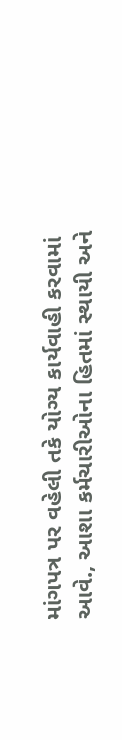માંગપત્ર પર વહેલી તકે યોગ્ય કાર્યવાહી કરવામાં આવે., આશા કર્મચારીઓના હિતમાં સ્થાયી અને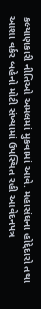કલ્યાણકારી નીતિઓ અમલમાં મુકવામાં આવે. મહાસંઘના હોદ્દેદારો તથા આશા વર્કર બહેનો મોટી સંખ્યામાં ઉપસ્થિત રહી આવેદનપત્ર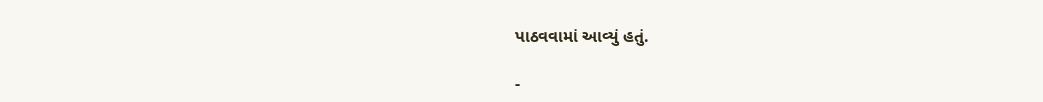પાઠવવામાં આવ્યું હતું.

-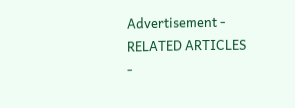Advertisement -
RELATED ARTICLES
-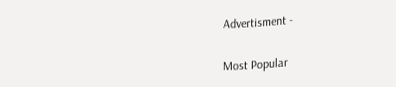Advertisment -

Most Popular